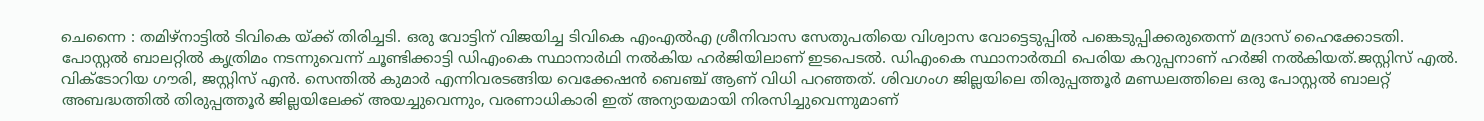ചെന്നൈ : തമിഴ്നാട്ടിൽ ടിവികെ യ്ക്ക് തിരിച്ചടി. ഒരു വോട്ടിന് വിജയിച്ച ടിവികെ എംഎൽഎ ശ്രീനിവാസ സേതുപതിയെ വിശ്വാസ വോട്ടെടുപ്പിൽ പങ്കെടുപ്പിക്കരുതെന്ന് മദ്രാസ് ഹൈക്കോടതി. പോസ്റ്റൽ ബാലറ്റിൽ കൃത്രിമം നടന്നുവെന്ന് ചൂണ്ടിക്കാട്ടി ഡിഎംകെ സ്ഥാനാർഥി നൽകിയ ഹർജിയിലാണ് ഇടപെടൽ. ഡിഎംകെ സ്ഥാനാർത്ഥി പെരിയ കറുപ്പനാണ് ഹർജി നൽകിയത്.ജസ്റ്റിസ് എൽ. വിക്ടോറിയ ഗൗരി, ജസ്റ്റിസ് എൻ. സെന്തിൽ കുമാർ എന്നിവരടങ്ങിയ വെക്കേഷൻ ബെഞ്ച് ആണ് വിധി പറഞ്ഞത്. ശിവഗംഗ ജില്ലയിലെ തിരുപ്പത്തൂർ മണ്ഡലത്തിലെ ഒരു പോസ്റ്റൽ ബാലറ്റ് അബദ്ധത്തിൽ തിരുപ്പത്തൂർ ജില്ലയിലേക്ക് അയച്ചുവെന്നും, വരണാധികാരി ഇത് അന്യായമായി നിരസിച്ചുവെന്നുമാണ്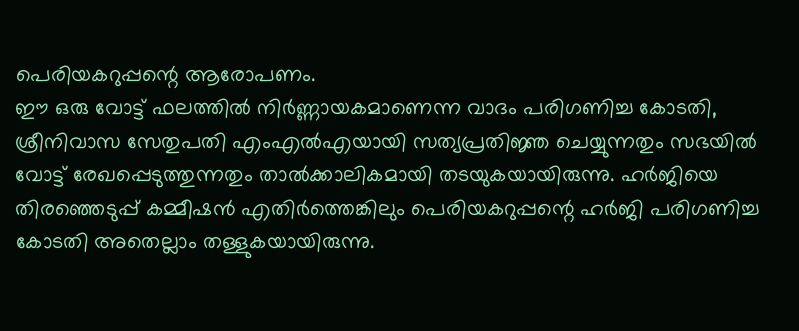പെരിയകറുപ്പന്റെ ആരോപണം.
ഈ ഒരു വോട്ട് ഫലത്തിൽ നിർണ്ണായകമാണെന്ന വാദം പരിഗണിച്ച കോടതി, ശ്രീനിവാസ സേതുപതി എംഎൽഎയായി സത്യപ്രതിജ്ഞ ചെയ്യുന്നതും സഭയിൽ വോട്ട് രേഖപ്പെടുത്തുന്നതും താൽക്കാലികമായി തടയുകയായിരുന്നു. ഹർജിയെ തിരഞ്ഞെടുപ്പ് കമ്മീഷൻ എതിർത്തെങ്കിലും പെരിയകറുപ്പന്റെ ഹർജി പരിഗണിച്ച കോടതി അതെല്ലാം തള്ളുകയായിരുന്നു.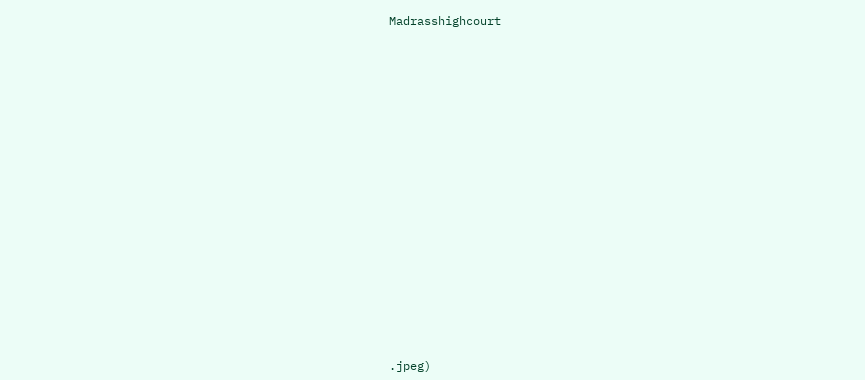Madrasshighcourt

















.jpeg)